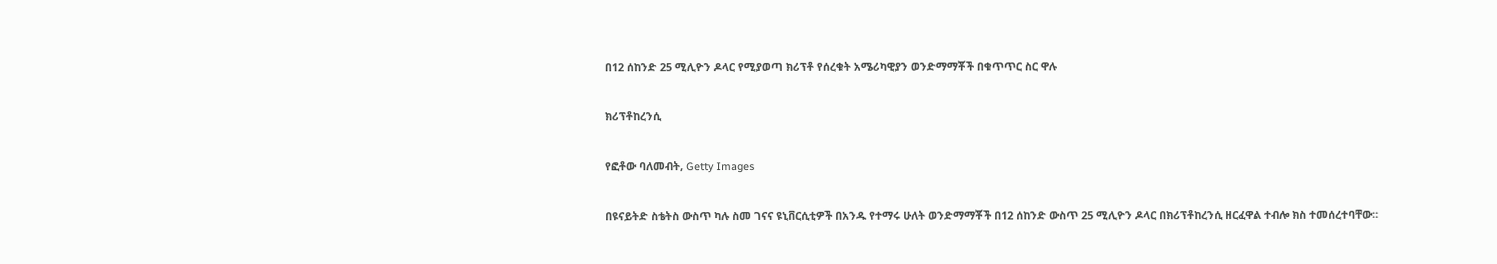በ12 ሰከንድ 25 ሚሊዮን ዶላር የሚያወጣ ክሪፕቶ የሰረቁት አሜሪካዊያን ወንድማማቾች በቁጥጥር ስር ዋሉ

ክሪፕቶከረንሲ

የፎቶው ባለመብት, Getty Images

በዩናይትድ ስቴትስ ውስጥ ካሉ ስመ ገናና ዩኒቨርሲቲዎች በአንዱ የተማሩ ሁለት ወንድማማቾች በ12 ሰከንድ ውስጥ 25 ሚሊዮን ዶላር በክሪፕቶከረንሲ ዘርፈዋል ተብሎ ክስ ተመሰረተባቸው።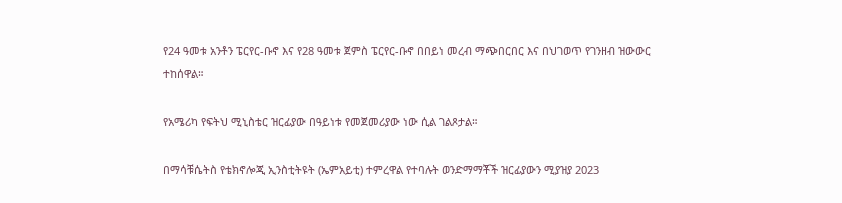የ24 ዓመቱ አንቶን ፔርየር-ቡኖ እና የ28 ዓመቱ ጀምስ ፔርየር-ቡኖ በበይነ መረብ ማጭበርበር እና በህገወጥ የገንዘብ ዝውውር ተከሰዋል።

የአሜሪካ የፍትህ ሚኒስቴር ዝርፊያው በዓይነቱ የመጀመሪያው ነው ሲል ገልጾታል።

በማሳቹሴትስ የቴክኖሎጂ ኢንስቲትዩት (ኤምአይቲ) ተምረዋል የተባሉት ወንድማማቾች ዝርፊያውን ሚያዝያ 2023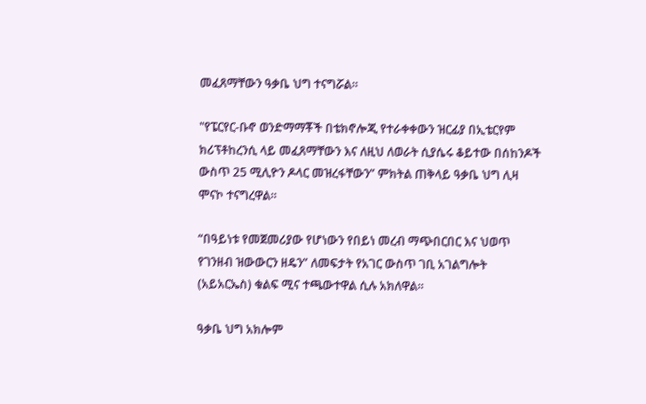መፈጸማቸውን ዓቃቤ ህግ ተናግሯል።

"የፔርየር-ቡኖ ወንድማማቾች በቴክኖሎጂ የተራቀቀውን ዝርፊያ በኢቴርየም ክሪፕቶከረንሲ ላይ መፈጸማቸውን እና ለዚህ ለወራት ሲያሴሩ ቆይተው በሰከንዶች ውስጥ 25 ሚሊዮን ዶላር መዝረፋቸውን” ምክትል ጠቅላይ ዓቃቤ ህግ ሊዛ ሞናኮ ተናግረዋል።

“በዓይነቱ የመጀመሪያው የሆነውን የበይነ መረብ ማጭበርበር እና ህወጥ የገንዘብ ዝውውርን ዘዴን” ለመፍታት የአገር ውስጥ ገቢ አገልግሎት (አይአርኤስ) ቁልፍ ሚና ተጫውተዋል ሲሉ አክለዋል።

ዓቃቤ ህግ አክሎም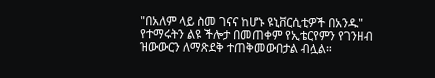"በአለም ላይ ስመ ገናና ከሆኑ ዩኒቨርሲቲዎች በአንዱ" የተማሩትን ልዩ ችሎታ በመጠቀም የኢቴርየምን የገንዘብ ዝውውርን ለማጽደቅ ተጠቅመውበታል ብሏል።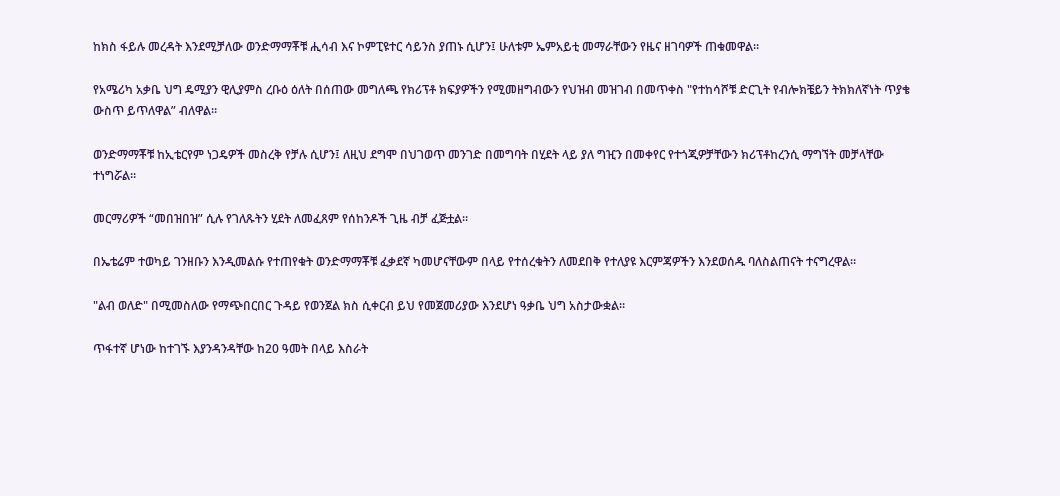ከክስ ፋይሉ መረዳት እንደሚቻለው ወንድማማቾቹ ሒሳብ እና ኮምፒዩተር ሳይንስ ያጠኑ ሲሆን፤ ሁለቱም ኤምአይቲ መማራቸውን የዜና ዘገባዎች ጠቁመዋል።

የአሜሪካ አቃቤ ህግ ዴሚያን ዊሊያምስ ረቡዕ ዕለት በሰጠው መግለጫ የክሪፕቶ ክፍያዎችን የሚመዘግብውን የህዝብ መዝገብ በመጥቀስ "የተከሳሾቹ ድርጊት የብሎክቼይን ትክክለኛነት ጥያቄ ውስጥ ይጥለዋል” ብለዋል።

ወንድማማቾቹ ከኢቴርየም ነጋዴዎች መስረቅ የቻሉ ሲሆን፤ ለዚህ ደግሞ በህገወጥ መንገድ በመግባት በሂደት ላይ ያለ ግዢን በመቀየር የተጎጂዎቻቸውን ክሪፕቶከረንሲ ማግኘት መቻላቸው ተነግሯል።

መርማሪዎች “መበዝበዝ” ሲሉ የገለጹትን ሂደት ለመፈጸም የሰከንዶች ጊዜ ብቻ ፈጅቷል።

በኤቴሬም ተወካይ ገንዘቡን እንዲመልሱ የተጠየቁት ወንድማማቾቹ ፈቃደኛ ካመሆናቸውም በላይ የተሰረቁትን ለመደበቅ የተለያዩ እርምጃዎችን እንደወሰዱ ባለስልጠናት ተናግረዋል።

"ልብ ወለድ" በሚመስለው የማጭበርበር ጉዳይ የወንጀል ክስ ሲቀርብ ይህ የመጀመሪያው እንደሆነ ዓቃቤ ህግ አስታውቋል።

ጥፋተኛ ሆነው ከተገኙ እያንዳንዳቸው ከ20 ዓመት በላይ እስራት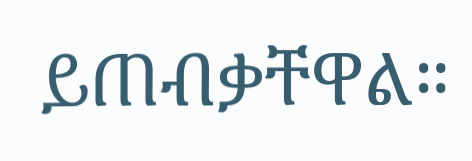ይጠብቃቸዋል።